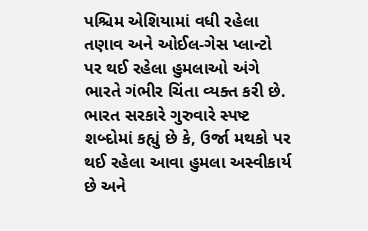પશ્ચિમ એશિયામાં વધી રહેલા તણાવ અને ઓઈલ-ગેસ પ્લાન્ટો પર થઈ રહેલા હુમલાઓ અંગે ભારતે ગંભીર ચિંતા વ્યક્ત કરી છે. ભારત સરકારે ગુરુવારે સ્પષ્ટ શબ્દોમાં કહ્યું છે કે, ઉર્જા મથકો પર થઈ રહેલા આવા હુમલા અસ્વીકાર્ય છે અને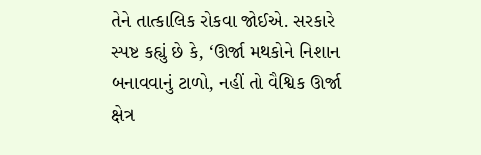તેને તાત્કાલિક રોકવા જોઈએ. સરકારે સ્પષ્ટ કહ્યું છે કે, ‘ઊર્જા મથકોને નિશાન બનાવવાનું ટાળો, નહીં તો વૈશ્વિક ઊર્જા ક્ષેત્ર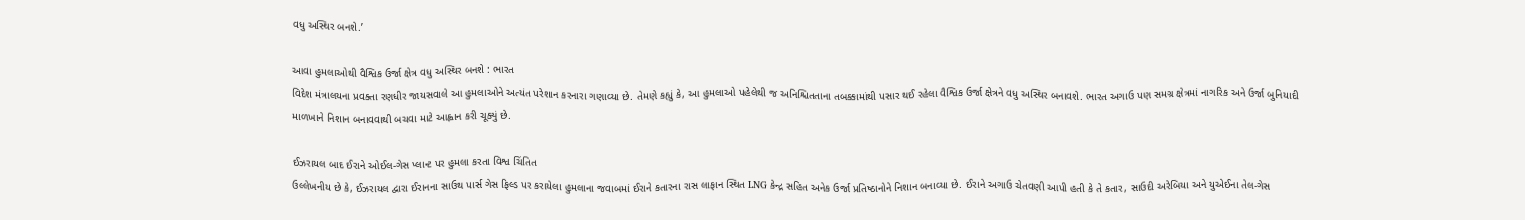વધુ અસ્થિર બનશે.’

આવા હુમલાઓથી વૈશ્વિક ઉર્જા ક્ષેત્ર વધુ અસ્થિર બનશે : ભારત
વિદેશ મંત્રાલયના પ્રવક્તા રણધીર જાયસવાલે આ હુમલાઓને અત્યંત પરેશાન કરનારા ગણાવ્યા છે. તેમણે કહ્યું કે, આ હુમલાઓ પહેલેથી જ અનિશ્ચિતતાના તબક્કામાંથી પસાર થઈ રહેલા વૈશ્વિક ઉર્જા ક્ષેત્રને વધુ અસ્થિર બનાવશે. ભારત અગાઉ પણ સમગ્ર ક્ષેત્રમાં નાગરિક અને ઉર્જા બુનિયાદી માળખાને નિશાન બનાવવાથી બચવા માટે આહ્વાન કરી ચૂક્યું છે.

ઈઝરાયલ બાદ ઈરાને ઓઈલ-ગેસ પ્લાન્ટ પર હુમલા કરતા વિશ્વ ચિંતિત
ઉલ્લેખનીય છે કે, ઈઝરાયલ દ્વારા ઈરાનના સાઉથ પાર્સ ગેસ ફિલ્ડ પર કરાયેલા હુમલાના જવાબમાં ઈરાને કતારના રાસ લાફાન સ્થિત LNG કેન્દ્ર સહિત અનેક ઉર્જા પ્રતિષ્ઠાનોને નિશાન બનાવ્યા છે. ઈરાને અગાઉ ચેતવણી આપી હતી કે તે કતાર, સાઉદી અરેબિયા અને યુએઈના તેલ-ગેસ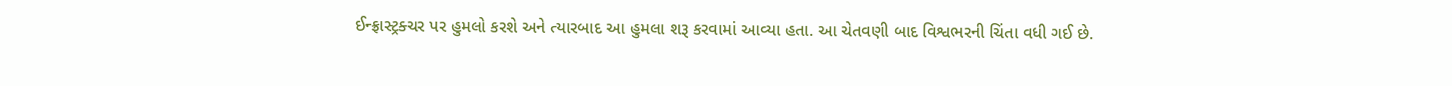ઈન્ફ્રાસ્ટ્રક્ચર પર હુમલો કરશે અને ત્યારબાદ આ હુમલા શરૂ કરવામાં આવ્યા હતા. આ ચેતવણી બાદ વિશ્વભરની ચિંતા વધી ગઈ છે.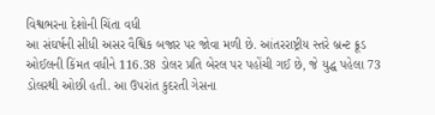વિશ્વભરના દેશોની ચિંતા વધી
આ સંઘર્ષની સીધી અસર વૈશ્વિક બજાર પર જોવા મળી છે. આંતરરાષ્ટ્રીય સ્તરે બ્રન્ટ ક્રૂડ ઓઈલની કિંમત વધીને 116.38 ડોલર પ્રતિ બેરલ પર પહોંચી ગઈ છે, જે યુદ્ધ પહેલા 73 ડોલરથી ઓછી હતી. આ ઉપરાંત કુદરતી ગેસના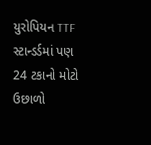યુરોપિયન TTF સ્ટાન્ડર્ડમાં પણ 24 ટકાનો મોટો ઉછાળો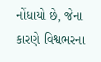નોંધાયો છે, જેના કારણે વિશ્વભરના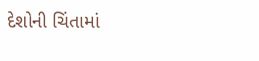દેશોની ચિંતામાં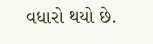વધારો થયો છે.